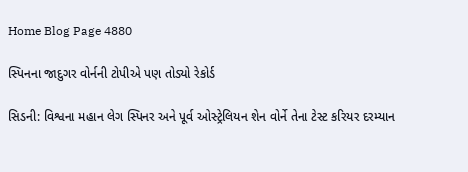Home Blog Page 4880

સ્પિનના જાદુગર વોર્નની ટોપીએ પણ તોડ્યો રેકોર્ડ

સિડની: વિશ્વના મહાન લેગ સ્પિનર અને પૂર્વ ઓસ્ટ્રેલિયન શેન વોર્ને તેના ટેસ્ટ કરિયર દરમ્યાન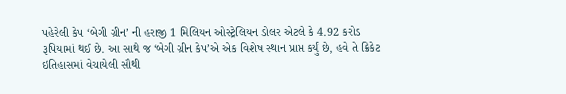પહેરેલી કેપ ‘બેગી ગ્રીન’ ની હરાજી 1 મિલિયન ઓસ્ટ્રેલિયન ડોલર એટલે કે 4.92 કરોડ રૂપિયામાં થઈ છે. આ સાથે જ ‘બેગી ગ્રીન કેપ’એ એક વિશેષ સ્થાન પ્રાપ્ત કર્યું છે, હવે તે ક્રિકેટ ઇતિહાસમાં વેચાયેલી સૌથી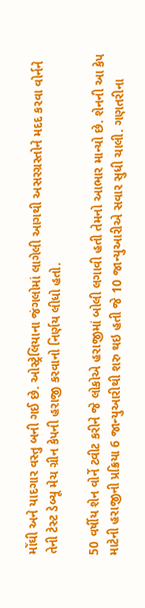મોંઘી અને યાદગાર વસ્તુ બની ગઈ છે. ઓસ્ટ્રેલિયાના જંગલોમાં લાગેલી આગથી અસરગ્રસ્તોને મદદ કરવા વોર્નને તેની ટેસ્ટ ડેબ્યૂ મેચ ગ્રીન કેપની હરાજી કરવાનો નિર્ણય લીધો હતો.

50 વર્ષીય શેન વોર્ને ટ્વીટ કરીને જે લોકોએ હરાજીમાં બોલી લગાવી હતી તેમનો આભાર માન્યો છે. શેનની આ કેપ માટેની હરાજીની પ્રક્રિયા 6 જાન્યુઆરીથી શરુ થઇ હતી જે 10 જાન્યુઆરીએ સવાર સુધી ચાલી. ગણતરીના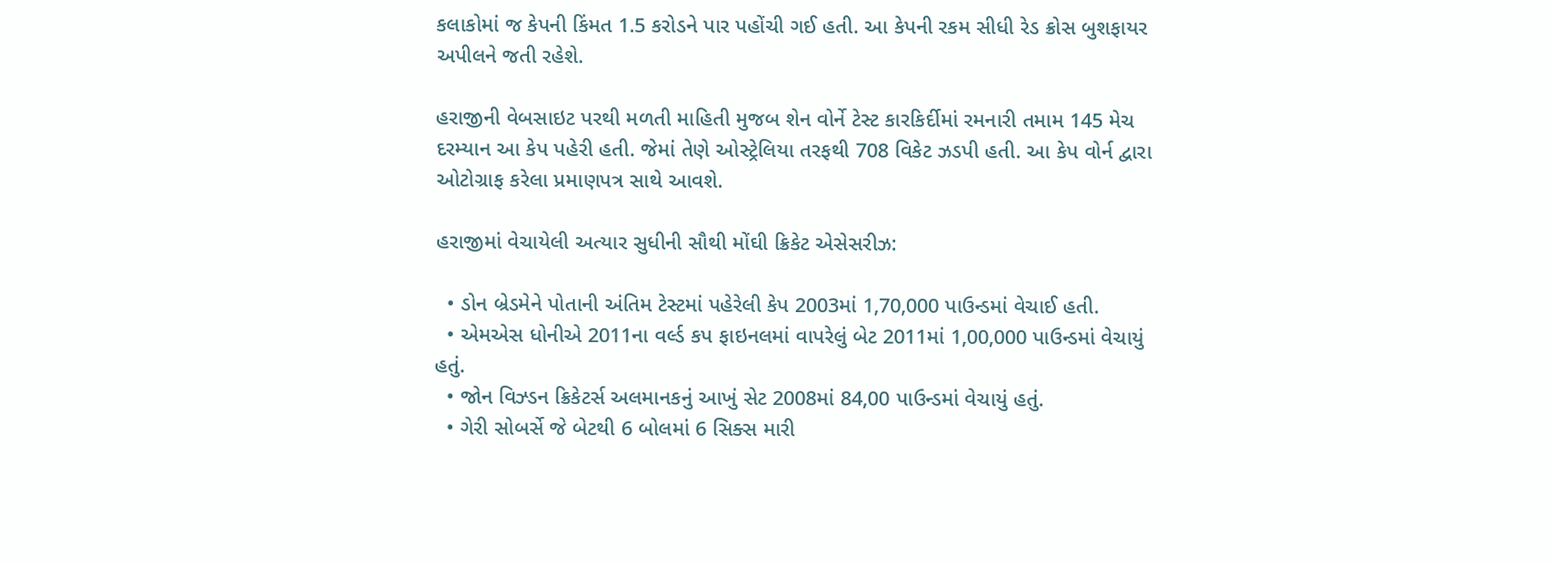કલાકોમાં જ કેપની કિંમત 1.5 કરોડને પાર પહોંચી ગઈ હતી. આ કેપની રકમ સીધી રેડ ક્રોસ બુશફાયર અપીલને જતી રહેશે.

હરાજીની વેબસાઇટ પરથી મળતી માહિતી મુજબ શેન વોર્ને ટેસ્ટ કારકિર્દીમાં રમનારી તમામ 145 મેચ દરમ્યાન આ કેપ પહેરી હતી. જેમાં તેણે ઓસ્ટ્રેલિયા તરફથી 708 વિકેટ ઝડપી હતી. આ કેપ વોર્ન દ્વારા ઓટોગ્રાફ કરેલા પ્રમાણપત્ર સાથે આવશે.

હરાજીમાં વેચાયેલી અત્યાર સુધીની સૌથી મોંઘી ક્રિકેટ એસેસરીઝ:

  • ડોન બ્રેડમેને પોતાની અંતિમ ટેસ્ટમાં પહેરેલી કેપ 2003માં 1,70,000 પાઉન્ડમાં વેચાઈ હતી.
  • એમએસ ધોનીએ 2011ના વર્લ્ડ કપ ફાઇનલમાં વાપરેલું બેટ 2011માં 1,00,000 પાઉન્ડમાં વેચાયું હતું.
  • જોન વિઝ્ડન ક્રિકેટર્સ અલમાનકનું આખું સેટ 2008માં 84,00 પાઉન્ડમાં વેચાયું હતું.
  • ગેરી સોબર્સે જે બેટથી 6 બોલમાં 6 સિક્સ મારી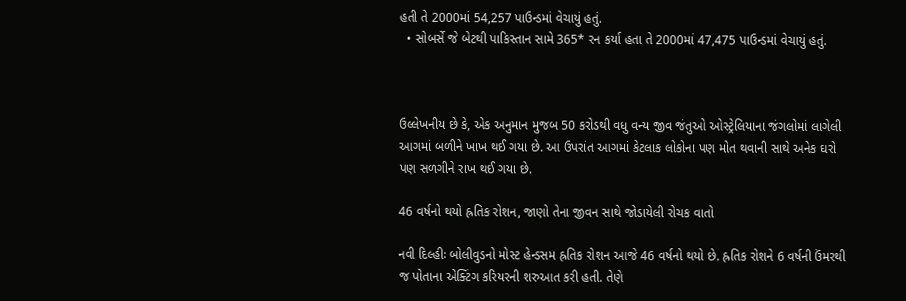હતી તે 2000માં 54,257 પાઉન્ડમાં વેચાયું હતું.
  • સોબર્સે જે બેટથી પાકિસ્તાન સામે 365* રન કર્યા હતા તે 2000માં 47,475 પાઉન્ડમાં વેચાયું હતું.



ઉલ્લેખનીય છે કે, એક અનુમાન મુજબ 50 કરોડથી વધુ વન્ય જીવ જંતુઓ ઓસ્ટ્રેલિયાના જંગલોમાં લાગેલી આગમાં બળીને ખાખ થઈ ગયા છે. આ ઉપરાંત આગમાં કેટલાક લોકોના પણ મોત થવાની સાથે અનેક ઘરો પણ સળગીને રાખ થઈ ગયા છે.

46 વર્ષનો થયો હ્રતિક રોશન, જાણો તેના જીવન સાથે જોડાયેલી રોચક વાતો

નવી દિલ્હીઃ બોલીવુડનો મોસ્ટ હેન્ડસમ હ્રતિક રોશન આજે 46 વર્ષનો થયો છે. હ્રતિક રોશને 6 વર્ષની ઉંમરથી જ પોતાના એક્ટિંગ કરિયરની શરુઆત કરી હતી. તેણે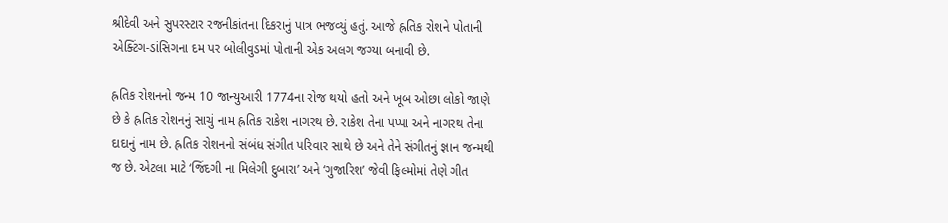શ્રીદેવી અને સુપરસ્ટાર રજનીકાંતના દિકરાનું પાત્ર ભજવ્યું હતું. આજે હ્રતિક રોશને પોતાની એક્ટિંગ-ડાંસિગના દમ પર બોલીવુડમાં પોતાની એક અલગ જગ્યા બનાવી છે.

હ્રતિક રોશનનો જન્મ 10 જાન્યુઆરી 1774ના રોજ થયો હતો અને ખૂબ ઓછા લોકો જાણે છે કે હ્રતિક રોશનનું સાચું નામ હ્રતિક રાકેશ નાગરથ છે. રાકેશ તેના પપ્પા અને નાગરથ તેના દાદાનું નામ છે. હ્રતિક રોશનનો સંબંધ સંગીત પરિવાર સાથે છે અને તેને સંગીતનું જ્ઞાન જન્મથી જ છે. એટલા માટે ‘જિંદગી ના મિલેગી દુબારા’ અને ‘ગુજારિશ’ જેવી ફિલ્મોમાં તેણે ગીત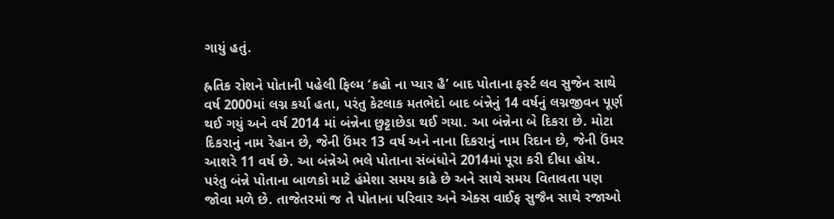ગાયું હતું.

હ્રતિક રોશને પોતાની પહેલી ફિલ્મ ‘કહો ના પ્યાર હૈ’ બાદ પોતાના ફર્સ્ટ લવ સુજેન સાથે વર્ષ 2000માં લગ્ન કર્યા હતા, પરંતુ કેટલાક મતભેદો બાદ બંન્નેનું 14 વર્ષનું લગ્નજીવન પૂર્ણ થઈ ગયું અને વર્ષ 2014 માં બંન્નેના છુટ્ટાછેડા થઈ ગયા. આ બંન્નેના બે દિકરા છે. મોટા દિકરાનું નામ રેહાન છે, જેની ઉંમર 13 વર્ષ અને નાના દિકરાનું નામ રિદાન છે, જેની ઉંમર આશરે 11 વર્ષ છે. આ બંન્નેએ ભલે પોતાના સંબંધોને 2014માં પૂરા કરી દીધા હોય. પરંતુ બંન્ને પોતાના બાળકો માટે હંમેશા સમય કાઢે છે અને સાથે સમય વિતાવતા પણ જોવા મળે છે. તાજેતરમાં જ તે પોતાના પરિવાર અને એક્સ વાઈફ સુજૈન સાથે રજાઓ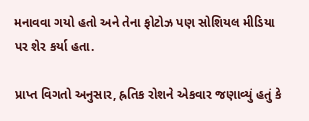મનાવવા ગયો હતો અને તેના ફોટોઝ પણ સોશિયલ મીડિયા પર શેર કર્યા હતા.

પ્રાપ્ત વિગતો અનુસાર, હ્રતિક રોશને એકવાર જણાવ્યું હતું કે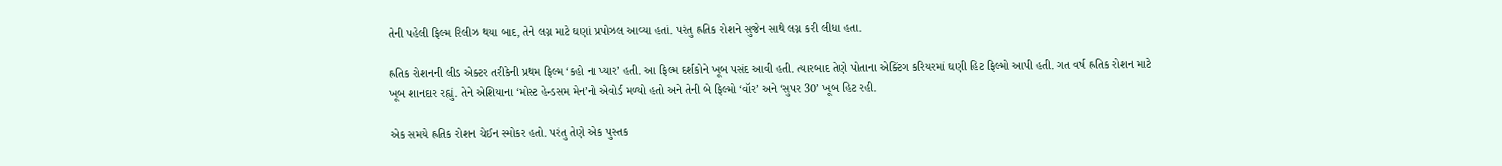તેની પહેલી ફિલ્મ રિલીઝ થયા બાદ, તેને લગ્ન માટે ઘણાં પ્રપોઝલ આવ્યા હતાં. પરંતુ હ્રતિક રોશને સુજેન સાથે લગ્ન કરી લીધા હતા.

હ્રતિક રોશનની લીડ એક્ટર તરીકેની પ્રથમ ફિલ્મ ‘કહો ના પ્યાર’ હતી. આ ફિલ્મ દર્શકોને ખૂબ પસંદ આવી હતી. ત્યારબાદ તેણે પોતાના એક્ટિંગ કરિયરમાં ઘણી હિટ ફિલ્મો આપી હતી. ગત વર્ષ હ્રતિક રોશન માટે ખૂબ શાનદાર રહ્યું. તેને એશિયાના ‘મોસ્ટ હેન્ડસમ મેન’નો એવોર્ડ મળ્યો હતો અને તેની બે ફિલ્મો ‘વૉર’ અને ‘સુપર 30’ ખૂબ હિટ રહી.

એક સમયે હ્રતિક રોશન ચેઈન સ્મોકર હતો. પરંતુ તેણે એક પુસ્તક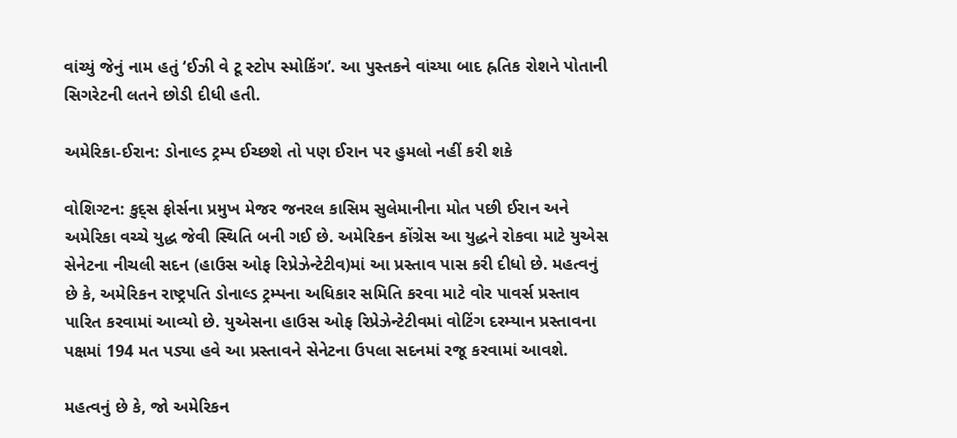વાંચ્યું જેનું નામ હતું ‘ઈઝી વે ટૂ સ્ટોપ સ્મોકિંગ’. આ પુસ્તકને વાંચ્યા બાદ હ્રતિક રોશને પોતાની સિગરેટની લતને છોડી દીધી હતી.

અમેરિકા-ઈરાન: ડોનાલ્ડ ટ્રમ્પ ઈચ્છશે તો પણ ઈરાન પર હુમલો નહીં કરી શકે

વોશિગ્ટન: કુદ્સ ફોર્સના પ્રમુખ મેજર જનરલ કાસિમ સુલેમાનીના મોત પછી ઈરાન અને અમેરિકા વચ્ચે યુદ્ધ જેવી સ્થિતિ બની ગઈ છે. અમેરિકન કોંગ્રેસ આ યુદ્ધને રોકવા માટે યુએસ સેનેટના નીચલી સદન (હાઉસ ઓફ રિપ્રેઝેન્ટેટીવ)માં આ પ્રસ્તાવ પાસ કરી દીધો છે. મહત્વનું છે કે, અમેરિકન રાષ્ટ્રપતિ ડોનાલ્ડ ટ્રમ્પના અધિકાર સમિતિ કરવા માટે વોર પાવર્સ પ્રસ્તાવ પારિત કરવામાં આવ્યો છે. યુએસના હાઉસ ઓફ રિપ્રેઝેન્ટેટીવમાં વોટિંગ દરમ્યાન પ્રસ્તાવના પક્ષમાં 194 મત પડ્યા હવે આ પ્રસ્તાવને સેનેટના ઉપલા સદનમાં રજૂ કરવામાં આવશે.

મહત્વનું છે કે, જો અમેરિકન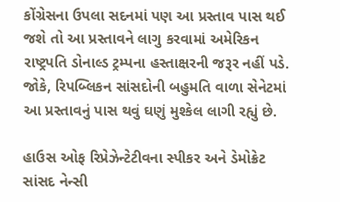કોંગ્રેસના ઉપલા સદનમાં પણ આ પ્રસ્તાવ પાસ થઈ જશે તો આ પ્રસ્તાવને લાગુ કરવામાં અમેરિકન રાષ્ટ્રપતિ ડોનાલ્ડ ટ્રમ્પના હસ્તાક્ષરની જરૂર નહીં પડે. જોકે, રિપબ્લિકન સાંસદોની બહુમતિ વાળા સેનેટમાં આ પ્રસ્તાવનું પાસ થવું ઘણું મુશ્કેલ લાગી રહ્યું છે.

હાઉસ ઓફ રિપ્રેઝેન્ટેટીવના સ્પીકર અને ડેમોક્રેટ સાંસદ નેન્સી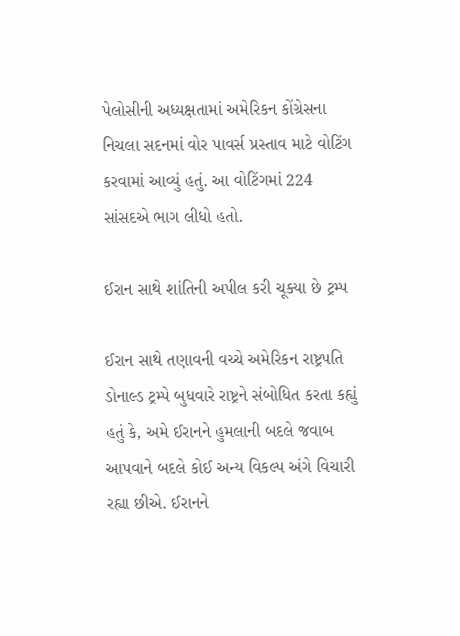પેલોસીની અધ્યક્ષતામાં અમેરિકન કોંગ્રેસના નિચલા સદનમાં વોર પાવર્સ પ્રસ્તાવ માટે વોટિંગ કરવામાં આવ્યું હતું. આ વોટિંગમાં 224 સાંસદએ ભાગ લીધો હતો.

ઈરાન સાથે શાંતિની અપીલ કરી ચૂક્યા છે ટ્રમ્પ

ઈરાન સાથે તણાવની વચ્ચે અમેરિકન રાષ્ટ્રપતિ ડોનાલ્ડ ટ્રમ્પે બુધવારે રાષ્ટ્રને સંબોધિત કરતા કહ્યું હતું કે, અમે ઈરાનને હુમલાની બદલે જવાબ આપવાને બદલે કોઈ અન્ય વિકલ્પ અંગે વિચારી રહ્યા છીએ. ઈરાનને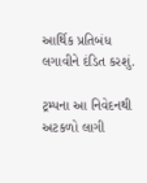આર્થિક પ્રતિબંધ લગાવીને દંડિત કરશું.

ટ્રમ્પના આ નિવેદનથી અટકળો લાગી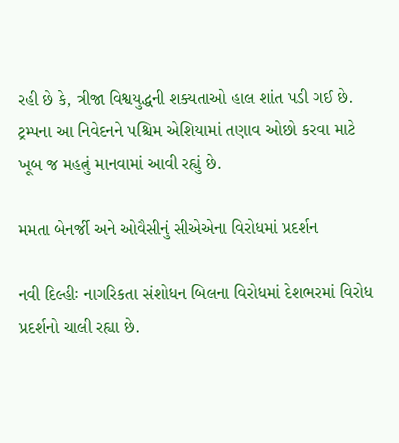રહી છે કે, ત્રીજા વિશ્વયુદ્ધની શક્યતાઓ હાલ શાંત પડી ગઈ છે. ટ્રમ્પના આ નિવેદનને પશ્ચિમ એશિયામાં તણાવ ઓછો કરવા માટે ખૂબ જ મહત્નું માનવામાં આવી રહ્યું છે.

મમતા બેનર્જી અને ઓવૈસીનું સીએએના વિરોધમાં પ્રદર્શન

નવી દિલ્હીઃ નાગરિકતા સંશોધન બિલના વિરોધમાં દેશભરમાં વિરોધ પ્રદર્શનો ચાલી રહ્યા છે.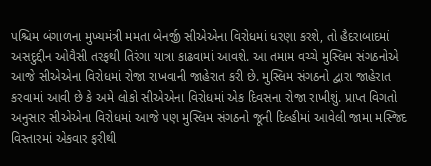પશ્ચિમ બંગાળના મુખ્યમંત્રી મમતા બેનર્જી સીએએના વિરોધમાં ધરણા કરશે, તો હૈદરાબાદમાં અસદુદ્દીન ઓવૈસી તરફથી તિરંગા યાત્રા કાઢવામાં આવશે. આ તમામ વચ્ચે મુસ્લિમ સંગઠનોએ આજે સીએએના વિરોધમાં રોજા રાખવાની જાહેરાત કરી છે. મુસ્લિમ સંગઠનો દ્વારા જાહેરાત કરવામાં આવી છે કે અમે લોકો સીએએના વિરોધમાં એક દિવસના રોજા રાખીશું. પ્રાપ્ત વિગતો અનુસાર સીએએના વિરોધમાં આજે પણ મુસ્લિમ સંગઠનો જૂની દિલ્હીમાં આવેલી જામા મસ્જિદ વિસ્તારમાં એકવાર ફરીથી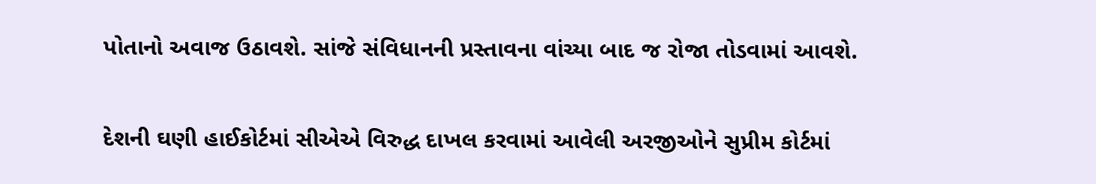પોતાનો અવાજ ઉઠાવશે. સાંજે સંવિધાનની પ્રસ્તાવના વાંચ્યા બાદ જ રોજા તોડવામાં આવશે.

દેશની ઘણી હાઈકોર્ટમાં સીએએ વિરુદ્ધ દાખલ કરવામાં આવેલી અરજીઓને સુપ્રીમ કોર્ટમાં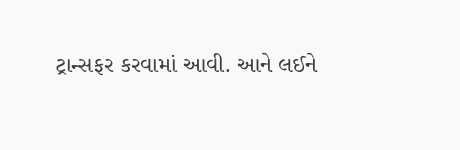ટ્રાન્સફર કરવામાં આવી. આને લઈને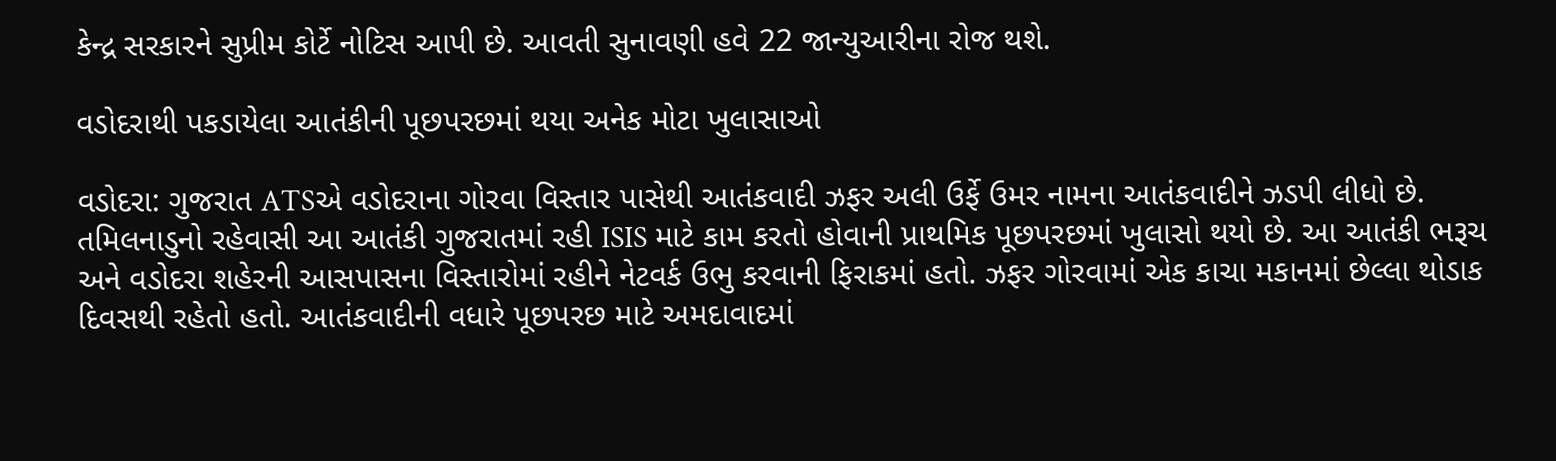કેન્દ્ર સરકારને સુપ્રીમ કોર્ટે નોટિસ આપી છે. આવતી સુનાવણી હવે 22 જાન્યુઆરીના રોજ થશે.

વડોદરાથી પકડાયેલા આતંકીની પૂછપરછમાં થયા અનેક મોટા ખુલાસાઓ

વડોદરા: ગુજરાત ATSએ વડોદરાના ગોરવા વિસ્તાર પાસેથી આતંકવાદી ઝફર અલી ઉર્ફે ઉમર નામના આતંકવાદીને ઝડપી લીધો છે. તમિલનાડુનો રહેવાસી આ આતંકી ગુજરાતમાં રહી ISIS માટે કામ કરતો હોવાની પ્રાથમિક પૂછપરછમાં ખુલાસો થયો છે. આ આતંકી ભરૂચ અને વડોદરા શહેરની આસપાસના વિસ્તારોમાં રહીને નેટવર્ક ઉભુ કરવાની ફિરાકમાં હતો. ઝફર ગોરવામાં એક કાચા મકાનમાં છેલ્લા થોડાક દિવસથી રહેતો હતો. આતંકવાદીની વધારે પૂછપરછ માટે અમદાવાદમાં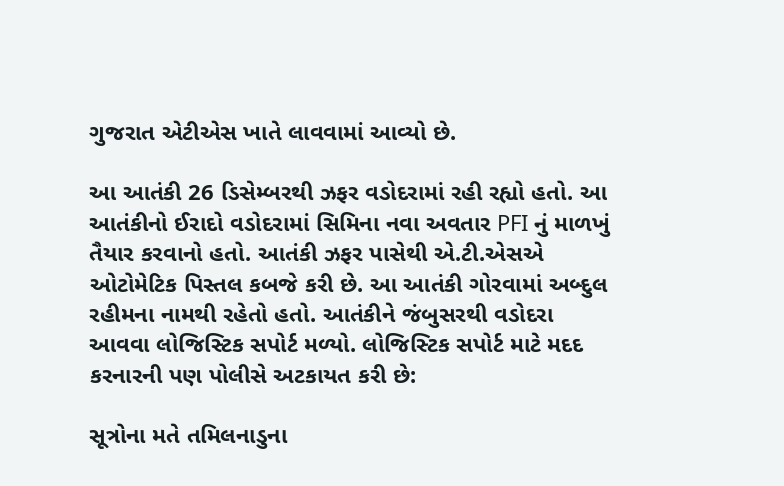ગુજરાત એટીએસ ખાતે લાવવામાં આવ્યો છે.

આ આતંકી 26 ડિસેમ્બરથી ઝફર વડોદરામાં રહી રહ્યો હતો. આ આતંકીનો ઈરાદો વડોદરામાં સિમિના નવા અવતાર PFI નું માળખું તૈયાર કરવાનો હતો. આતંકી ઝફર પાસેથી એ.ટી.એસએ ઓટોમેટિક પિસ્તલ કબજે કરી છે. આ આતંકી ગોરવામાં અબ્દુલ રહીમના નામથી રહેતો હતો. આતંકીને જંબુસરથી વડોદરા આવવા લોજિસ્ટિક સપોર્ટ મળ્યો. લોજિસ્ટિક સપોર્ટ માટે મદદ કરનારની પણ પોલીસે અટકાયત કરી છે:

સૂત્રોના મતે તમિલનાડુના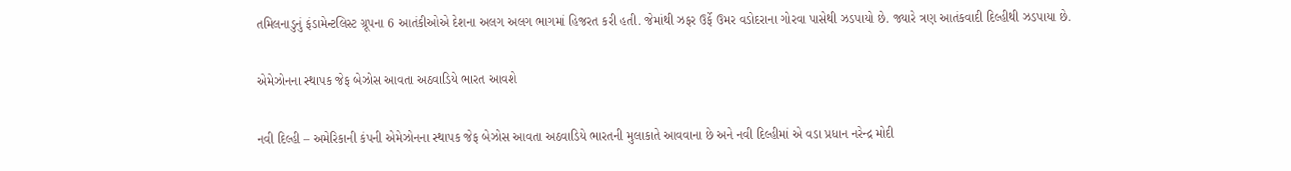તમિલનાડુનું ફંડામેન્ટલિસ્ટ ગ્રૂપના 6 આતંકીઓએ દેશના અલગ અલગ ભાગમાં હિજરત કરી હતી. જેમાંથી ઝફર ઉર્ફે ઉમર વડોદરાના ગોરવા પાસેથી ઝડપાયો છે. જ્યારે ત્રણ આતંકવાદી દિલ્હીથી ઝડપાયા છે.

એમેઝોનના સ્થાપક જેફ બેઝોસ આવતા અઠવાડિયે ભારત આવશે

નવી દિલ્હી – અમેરિકાની કંપની એમેઝોનના સ્થાપક જેફ બેઝોસ આવતા અઠવાડિયે ભારતની મુલાકાતે આવવાના છે અને નવી દિલ્હીમાં એ વડા પ્રધાન નરેન્દ્ર મોદી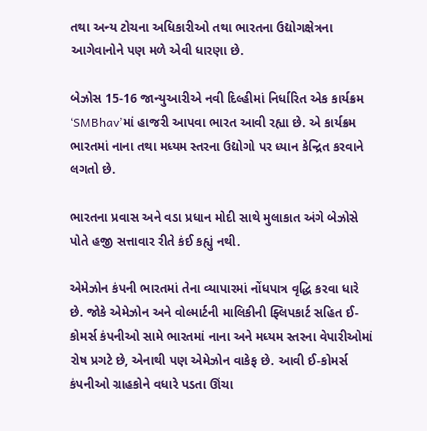તથા અન્ય ટોચના અધિકારીઓ તથા ભારતના ઉદ્યોગક્ષેત્રના આગેવાનોને પણ મળે એવી ધારણા છે.

બેઝોસ 15-16 જાન્યુઆરીએ નવી દિલ્હીમાં નિર્ધારિત એક કાર્યક્રમ ‘SMBhav’માં હાજરી આપવા ભારત આવી રહ્યા છે. એ કાર્યક્રમ ભારતમાં નાના તથા મધ્યમ સ્તરના ઉદ્યોગો પર ધ્યાન કેન્દ્રિત કરવાને લગતો છે.

ભારતના પ્રવાસ અને વડા પ્રધાન મોદી સાથે મુલાકાત અંગે બેઝોસે પોતે હજી સત્તાવાર રીતે કંઈ કહ્યું નથી.

એમેઝોન કંપની ભારતમાં તેના વ્યાપારમાં નોંધપાત્ર વૃદ્ધિ કરવા ધારે છે. જોકે એમેઝોન અને વોલ્માર્ટની માલિકીની ફ્લિપકાર્ટ સહિત ઈ-કોમર્સ કંપનીઓ સામે ભારતમાં નાના અને મધ્યમ સ્તરના વેપારીઓમાં રોષ પ્રગટે છે, એનાથી પણ એમેઝોન વાકેફ છે. આવી ઈ-કોમર્સ કંપનીઓ ગ્રાહકોને વધારે પડતા ઊંચા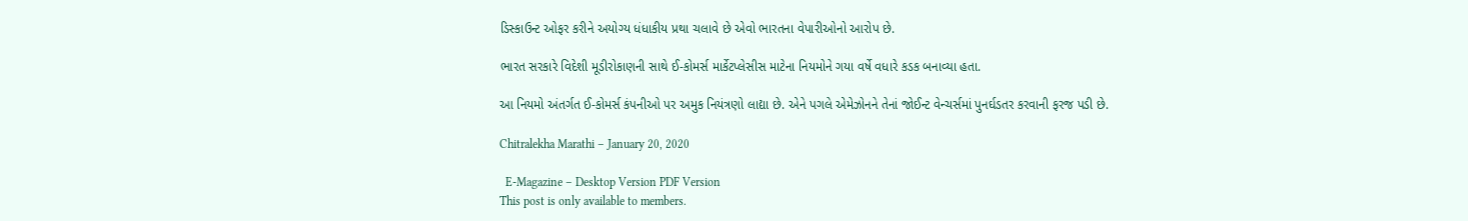ડિસ્કાઉન્ટ ઓફર કરીને અયોગ્ય ધંધાકીય પ્રથા ચલાવે છે એવો ભારતના વેપારીઓનો આરોપ છે.

ભારત સરકારે વિદેશી મૂડીરોકાણની સાથે ઈ-કોમર્સ માર્કેટપ્લેસીસ માટેના નિયમોને ગયા વર્ષે વધારે કડક બનાવ્યા હતા.

આ નિયમો અંતર્ગત ઈ-કોમર્સ કંપનીઓ પર અમુક નિયંત્રણો લાદ્યા છે. એને પગલે એમેઝોનને તેનાં જોઈન્ટ વેન્ચર્સમાં પુનર્ઘડતર કરવાની ફરજ પડી છે.

Chitralekha Marathi – January 20, 2020

  E-Magazine – Desktop Version PDF Version
This post is only available to members.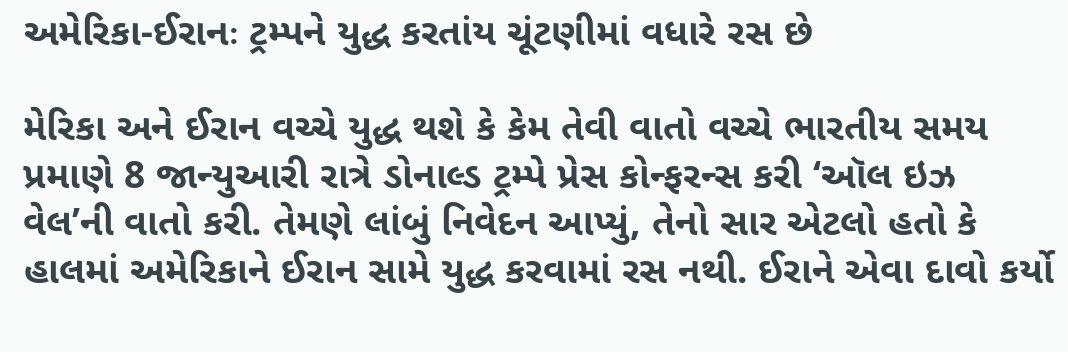અમેરિકા-ઈરાનઃ ટ્રમ્પને યુદ્ધ કરતાંય ચૂંટણીમાં વધારે રસ છે

મેરિકા અને ઈરાન વચ્ચે યુદ્ધ થશે કે કેમ તેવી વાતો વચ્ચે ભારતીય સમય પ્રમાણે 8 જાન્યુઆરી રાત્રે ડોનાલ્ડ ટ્રમ્પે પ્રેસ કોન્ફરન્સ કરી ‘ઑલ ઇઝ વેલ’ની વાતો કરી. તેમણે લાંબું નિવેદન આપ્યું, તેનો સાર એટલો હતો કે હાલમાં અમેરિકાને ઈરાન સામે યુદ્ધ કરવામાં રસ નથી. ઈરાને એવા દાવો કર્યો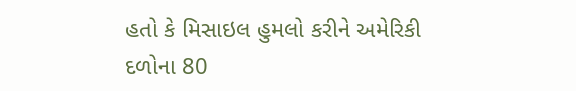હતો કે મિસાઇલ હુમલો કરીને અમેરિકી દળોના 80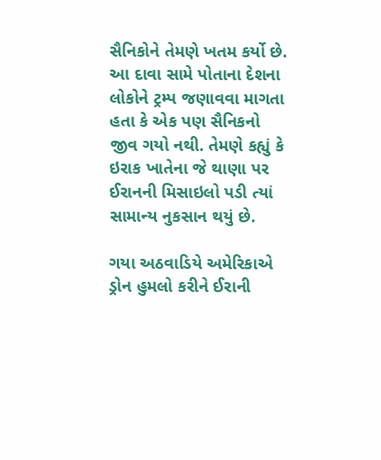સૈનિકોને તેમણે ખતમ કર્યો છે. આ દાવા સામે પોતાના દેશના લોકોને ટ્રમ્પ જણાવવા માગતા હતા કે એક પણ સૈનિકનો જીવ ગયો નથી. તેમણે કહ્યું કે ઇરાક ખાતેના જે થાણા પર ઈરાનની મિસાઇલો પડી ત્યાં સામાન્ય નુકસાન થયું છે.

ગયા અઠવાડિયે અમેરિકાએ ડ્રોન હુમલો કરીને ઈરાની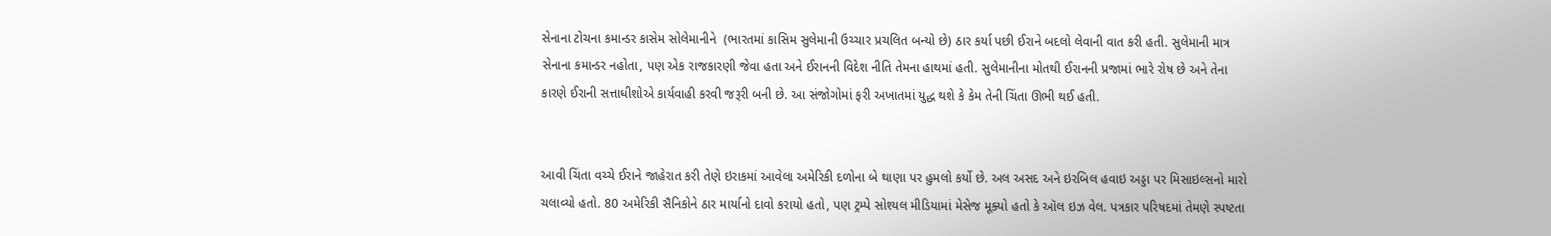સેનાના ટોચના કમાન્ડર કાસેમ સોલેમાનીને  (ભારતમાં કાસિમ સુલેમાની ઉચ્ચાર પ્રચલિત બન્યો છે) ઠાર કર્યા પછી ઈરાને બદલો લેવાની વાત કરી હતી. સુલેમાની માત્ર સેનાના કમાન્ડર નહોતા, પણ એક રાજકારણી જેવા હતા અને ઈરાનની વિદેશ નીતિ તેમના હાથમાં હતી. સુલેમાનીના મોતથી ઈરાનની પ્રજામાં ભારે રોષ છે અને તેના કારણે ઈરાની સત્તાધીશોએ કાર્યવાહી કરવી જરૂરી બની છે. આ સંજોગોમાં ફરી અખાતમાં યુદ્ધ થશે કે કેમ તેની ચિંતા ઊભી થઈ હતી.


આવી ચિંતા વચ્ચે ઈરાને જાહેરાત કરી તેણે ઇરાકમાં આવેલા અમેરિકી દળોના બે થાણા પર હુમલો કર્યો છે. અલ અસદ અને ઇરબિલ હવાઇ અડ્ડા પર મિસાઇલ્સનો મારો ચલાવ્યો હતો. 80 અમેરિકી સૈનિકોને ઠાર માર્યાનો દાવો કરાયો હતો, પણ ટ્રમ્પે સોશ્યલ મીડિયામાં મેસેજ મૂક્યો હતો કે ઑલ ઇઝ વેલ. પત્રકાર પરિષદમાં તેમણે સ્પષ્ટતા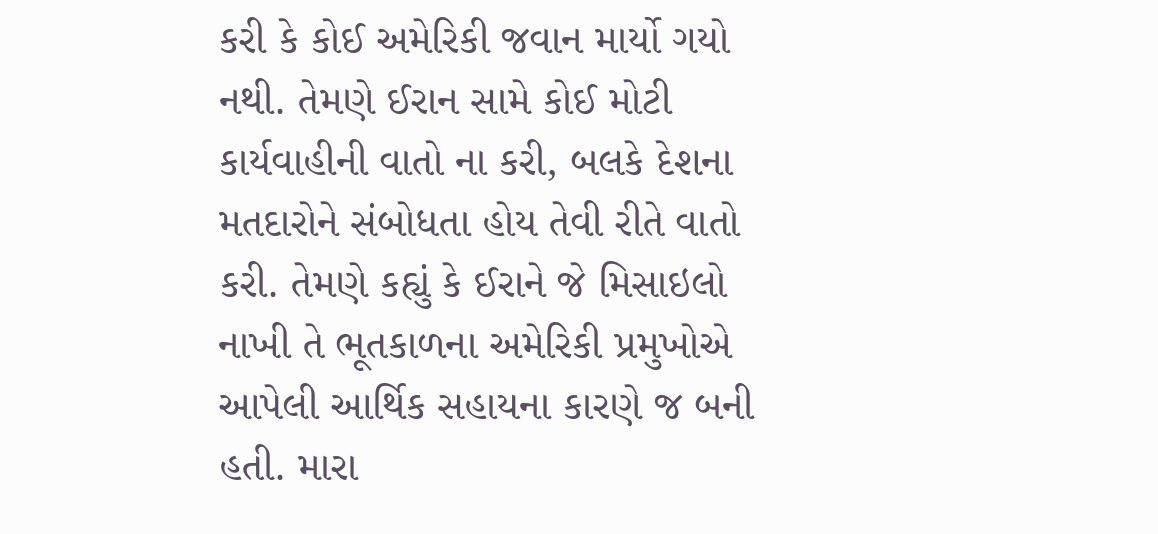કરી કે કોઈ અમેરિકી જવાન માર્યો ગયો નથી. તેમણે ઈરાન સામે કોઈ મોટી કાર્યવાહીની વાતો ના કરી, બલકે દેશના મતદારોને સંબોધતા હોય તેવી રીતે વાતો કરી. તેમણે કહ્યું કે ઈરાને જે મિસાઇલો નાખી તે ભૂતકાળના અમેરિકી પ્રમુખોએ આપેલી આર્થિક સહાયના કારણે જ બની હતી. મારા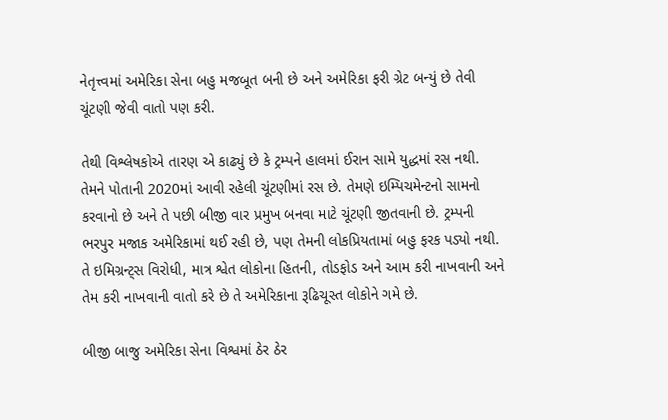નેતૃત્ત્વમાં અમેરિકા સેના બહુ મજબૂત બની છે અને અમેરિકા ફરી ગ્રેટ બન્યું છે તેવી ચૂંટણી જેવી વાતો પણ કરી.

તેથી વિશ્લેષકોએ તારણ એ કાઢ્યું છે કે ટ્રમ્પને હાલમાં ઈરાન સામે યુદ્ધમાં રસ નથી. તેમને પોતાની 2020માં આવી રહેલી ચૂંટણીમાં રસ છે. તેમણે ઇમ્પિચમેન્ટનો સામનો કરવાનો છે અને તે પછી બીજી વાર પ્રમુખ બનવા માટે ચૂંટણી જીતવાની છે. ટ્રમ્પની ભરપુર મજાક અમેરિકામાં થઈ રહી છે, પણ તેમની લોકપ્રિયતામાં બહુ ફરક પડ્યો નથી. તે ઇમિગ્રન્ટ્સ વિરોધી, માત્ર શ્વેત લોકોના હિતની, તોડફોડ અને આમ કરી નાખવાની અને તેમ કરી નાખવાની વાતો કરે છે તે અમેરિકાના રૂઢિચૂસ્ત લોકોને ગમે છે.

બીજી બાજુ અમેરિકા સેના વિશ્વમાં ઠેર ઠેર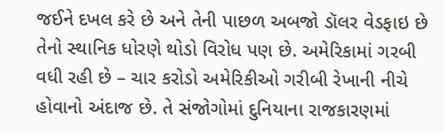જઈને દખલ કરે છે અને તેની પાછળ અબજો ડૉલર વેડફાઇ છે તેનો સ્થાનિક ધોરણે થોડો વિરોધ પણ છે. અમેરિકામાં ગરબી વધી રહી છે – ચાર કરોડો અમેરિકીઓ ગરીબી રેખાની નીચે હોવાનો અંદાજ છે. તે સંજોગોમાં દુનિયાના રાજકારણમાં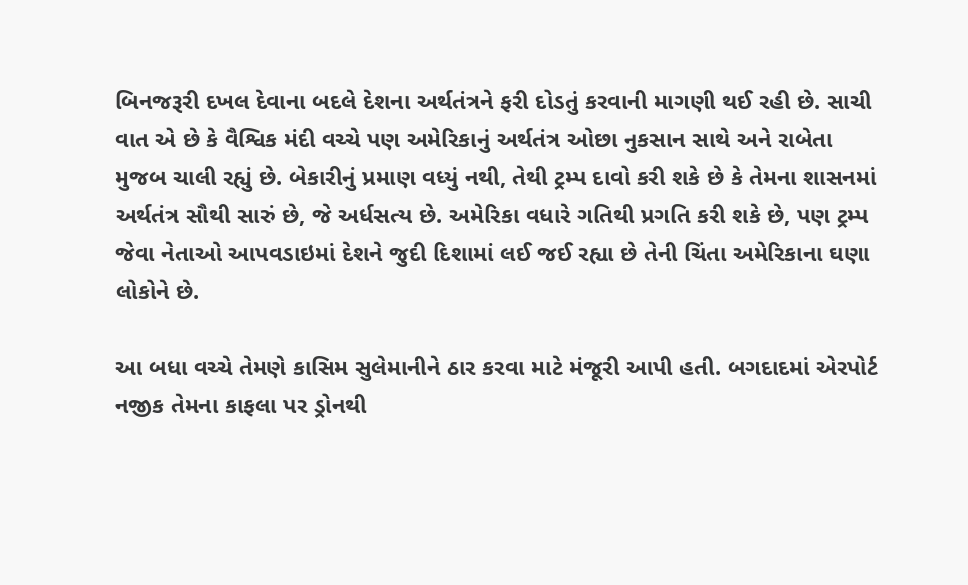બિનજરૂરી દખલ દેવાના બદલે દેશના અર્થતંત્રને ફરી દોડતું કરવાની માગણી થઈ રહી છે. સાચી વાત એ છે કે વૈશ્વિક મંદી વચ્ચે પણ અમેરિકાનું અર્થતંત્ર ઓછા નુકસાન સાથે અને રાબેતા મુજબ ચાલી રહ્યું છે. બેકારીનું પ્રમાણ વધ્યું નથી, તેથી ટ્રમ્પ દાવો કરી શકે છે કે તેમના શાસનમાં અર્થતંત્ર સૌથી સારું છે, જે અર્ધસત્ય છે. અમેરિકા વધારે ગતિથી પ્રગતિ કરી શકે છે, પણ ટ્રમ્પ જેવા નેતાઓ આપવડાઇમાં દેશને જુદી દિશામાં લઈ જઈ રહ્યા છે તેની ચિંતા અમેરિકાના ઘણા લોકોને છે.

આ બધા વચ્ચે તેમણે કાસિમ સુલેમાનીને ઠાર કરવા માટે મંજૂરી આપી હતી. બગદાદમાં એરપોર્ટ નજીક તેમના કાફલા પર ડ્રોનથી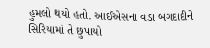હુમલો થયો હતો. આઈએસના વડા બગદાદીને સિરિયામાં તે છુપાયો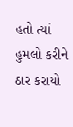હતો ત્યાં હુમલો કરીને ઠાર કરાયો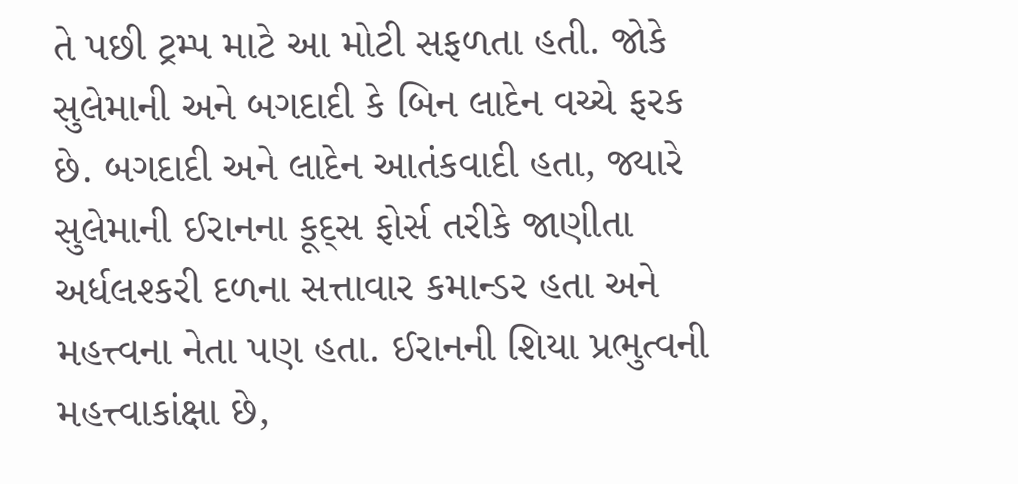તે પછી ટ્રમ્પ માટે આ મોટી સફળતા હતી. જોકે સુલેમાની અને બગદાદી કે બિન લાદેન વચ્ચે ફરક છે. બગદાદી અને લાદેન આતંકવાદી હતા, જ્યારે સુલેમાની ઈરાનના કૂદ્સ ફોર્સ તરીકે જાણીતા અર્ધલશ્કરી દળના સત્તાવાર કમાન્ડર હતા અને મહત્ત્વના નેતા પણ હતા. ઈરાનની શિયા પ્રભુત્વની મહત્ત્વાકાંક્ષા છે,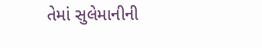તેમાં સુલેમાનીની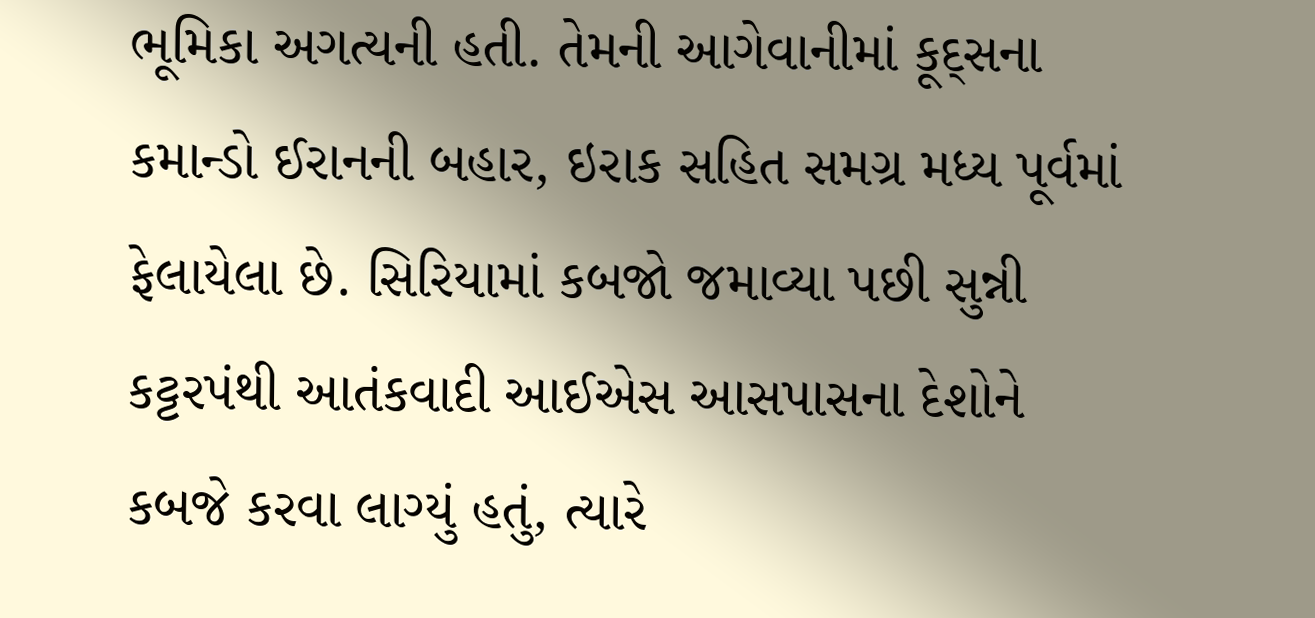ભૂમિકા અગત્યની હતી. તેમની આગેવાનીમાં કૂદ્સના કમાન્ડો ઈરાનની બહાર, ઇરાક સહિત સમગ્ર મધ્ય પૂર્વમાં ફેલાયેલા છે. સિરિયામાં કબજો જમાવ્યા પછી સુન્ની કટ્ટરપંથી આતંકવાદી આઈએસ આસપાસના દેશોને કબજે કરવા લાગ્યું હતું, ત્યારે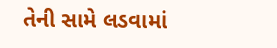તેની સામે લડવામાં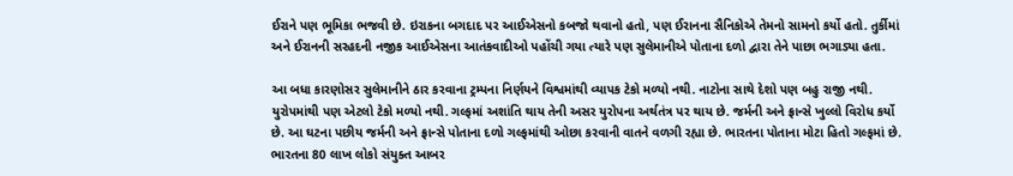ઈરાને પણ ભૂમિકા ભજવી છે. ઇરાકના બગદાદ પર આઈએસનો કબજો થવાનો હતો, પણ ઈરાનના સૈનિકોએ તેમનો સામનો કર્યો હતો. તુર્કીમાં અને ઈરાનની સરહદની નજીક આઈએસના આતંકવાદીઓ પહોંચી ગયા ત્યારે પણ સુલેમાનીએ પોતાના દળો દ્વારા તેને પાછા ભગાડ્યા હતા.

આ બધા કારણોસર સુલેમાનીને ઠાર કરવાના ટ્રમ્પના નિર્ણયને વિશ્વમાંથી વ્યાપક ટેકો મળ્યો નથી. નાટોના સાથે દેશો પણ બહુ રાજી નથી. યુરોપમાંથી પણ એટલો ટેકો મળ્યો નથી. ગલ્ફમાં અશાંતિ થાય તેની અસર યુરોપના અર્થતંત્ર પર થાય છે. જર્મની અને ફ્રાન્સે ખુલ્લો વિરોધ કર્યો છે. આ ઘટના પછીય જર્મની અને ફ્રાન્સે પોતાના દળો ગલ્ફમાંથી ઓછા કરવાની વાતને વળગી રહ્યા છે. ભારતના પોતાના મોટા હિતો ગલ્ફમાં છે. ભારતના 80 લાખ લોકો સંયુક્ત આબર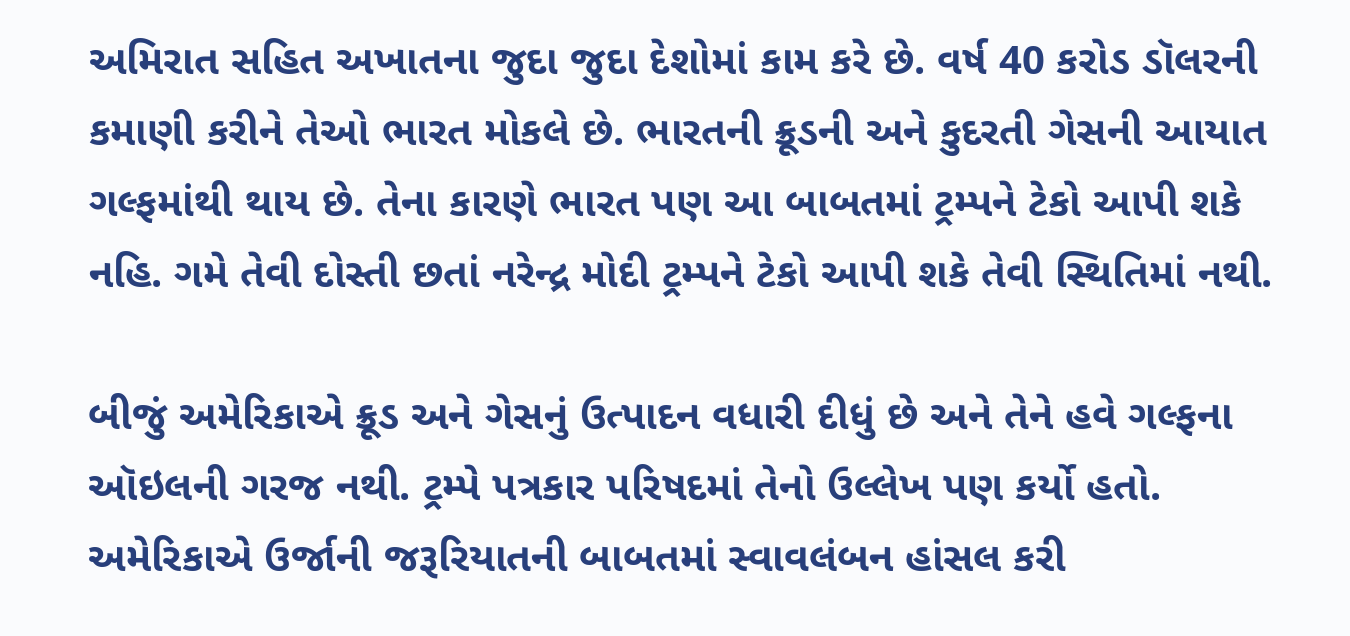અમિરાત સહિત અખાતના જુદા જુદા દેશોમાં કામ કરે છે. વર્ષ 40 કરોડ ડૉલરની કમાણી કરીને તેઓ ભારત મોકલે છે. ભારતની ક્રૂડની અને કુદરતી ગેસની આયાત ગલ્ફમાંથી થાય છે. તેના કારણે ભારત પણ આ બાબતમાં ટ્રમ્પને ટેકો આપી શકે નહિ. ગમે તેવી દોસ્તી છતાં નરેન્દ્ર મોદી ટ્રમ્પને ટેકો આપી શકે તેવી સ્થિતિમાં નથી.

બીજું અમેરિકાએ ક્રૂડ અને ગેસનું ઉત્પાદન વધારી દીધું છે અને તેને હવે ગલ્ફના ઑઇલની ગરજ નથી. ટ્રમ્પે પત્રકાર પરિષદમાં તેનો ઉલ્લેખ પણ કર્યો હતો. અમેરિકાએ ઉર્જાની જરૂરિયાતની બાબતમાં સ્વાવલંબન હાંસલ કરી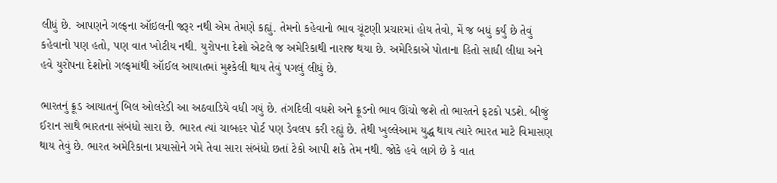લીધું છે. આપણને ગલ્ફના ઑઇલની જરૂર નથી એમ તેમણે કહ્યું. તેમનો કહેવાનો ભાવ ચૂંટણી પ્રચારમાં હોય તેવો, મેં જ બધું કર્યું છે તેવું કહેવાનો પણ હતો, પણ વાત ખોટીય નથી. યુરોપના દેશો એટલે જ અમેરિકાથી નારાજ થયા છે. અમેરિકાએ પોતાના હિતો સાધી લીધા અને હવે યુરોપના દેશોનો ગલ્ફમાંથી ઑઈલ આયાતમાં મુશ્કેલી થાય તેવું પગલું લીધું છે.

ભારતનું ક્રૂડ આયાતનું બિલ ઓલરેડી આ અઠવાડિયે વધી ગયું છે. તંગદિલી વધશે અને ક્રૂડનો ભાવ ઊંચો જશે તો ભારતને ફટકો પડશે. બીજું ઈરાન સાથે ભારતના સંબંધો સારા છે. ભારત ત્યાં ચાબહર પોર્ટ પણ ડેવલપ કરી રહ્યું છે. તેથી ખુલ્લેઆમ યુદ્ધ થાય ત્યારે ભારત માટે વિમાસણ થાય તેવું છે. ભારત અમેરિકાના પ્રયાસોને ગમે તેવા સારા સંબંધો છતાં ટેકો આપી શકે તેમ નથી. જોકે હવે લાગે છે કે વાત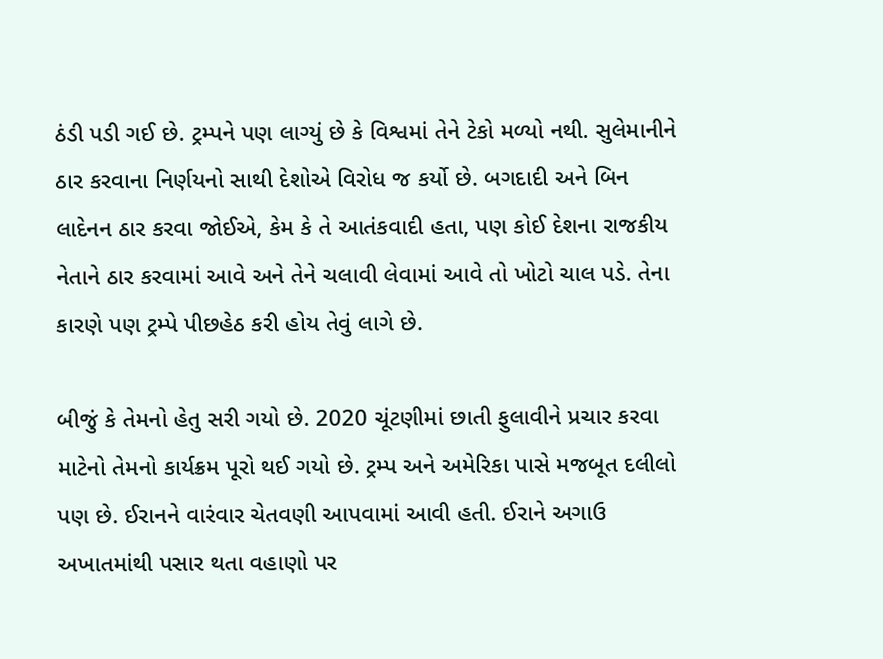ઠંડી પડી ગઈ છે. ટ્રમ્પને પણ લાગ્યું છે કે વિશ્વમાં તેને ટેકો મળ્યો નથી. સુલેમાનીને ઠાર કરવાના નિર્ણયનો સાથી દેશોએ વિરોધ જ કર્યો છે. બગદાદી અને બિન લાદેનન ઠાર કરવા જોઈએ, કેમ કે તે આતંકવાદી હતા, પણ કોઈ દેશના રાજકીય નેતાને ઠાર કરવામાં આવે અને તેને ચલાવી લેવામાં આવે તો ખોટો ચાલ પડે. તેના કારણે પણ ટ્રમ્પે પીછહેઠ કરી હોય તેવું લાગે છે.

બીજું કે તેમનો હેતુ સરી ગયો છે. 2020 ચૂંટણીમાં છાતી ફુલાવીને પ્રચાર કરવા માટેનો તેમનો કાર્યક્રમ પૂરો થઈ ગયો છે. ટ્રમ્પ અને અમેરિકા પાસે મજબૂત દલીલો પણ છે. ઈરાનને વારંવાર ચેતવણી આપવામાં આવી હતી. ઈરાને અગાઉ અખાતમાંથી પસાર થતા વહાણો પર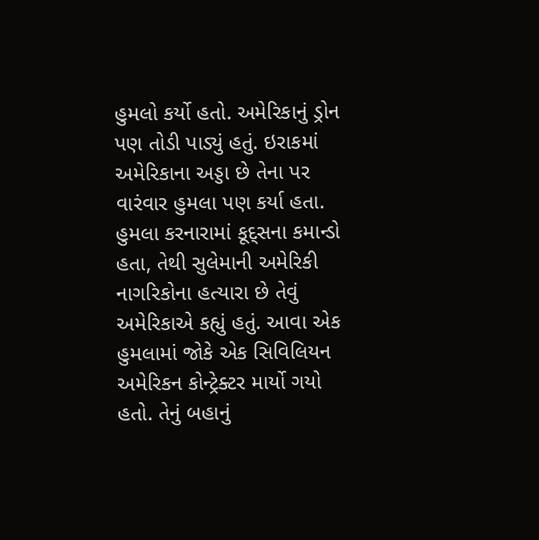હુમલો કર્યો હતો. અમેરિકાનું ડ્રોન પણ તોડી પાડ્યું હતું. ઇરાકમાં અમેરિકાના અડ્ડા છે તેના પર વારંવાર હુમલા પણ કર્યા હતા. હુમલા કરનારામાં કૂદ્સના કમાન્ડો હતા, તેથી સુલેમાની અમેરિકી નાગરિકોના હત્યારા છે તેવું અમેરિકાએ કહ્યું હતું. આવા એક હુમલામાં જોકે એક સિવિલિયન અમેરિકન કોન્ટ્રેક્ટર માર્યો ગયો હતો. તેનું બહાનું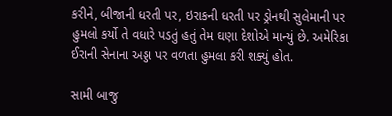કરીને, બીજાની ધરતી પર, ઇરાકની ધરતી પર ડ્રોનથી સુલેમાની પર હુમલો કર્યો તે વધારે પડતું હતું તેમ ઘણા દેશોએ માન્યું છે. અમેરિકા ઈરાની સેનાના અડ્ડા પર વળતા હુમલા કરી શક્યું હોત.

સામી બાજુ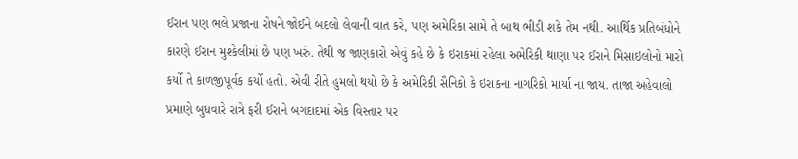ઈરાન પણ ભલે પ્રજાના રોષને જોઈને બદલો લેવાની વાત કરે, પણ અમેરિકા સામે તે બાથ ભીડી શકે તેમ નથી. આર્થિક પ્રતિબંધોને કારણે ઈરાન મુશ્કેલીમાં છે પણ ખરું. તેથી જ જાણકારો એવું કહે છે કે ઇરાકમાં રહેલા અમેરિકી થાણા પર ઈરાને મિસાઇલોનો મારો કર્યો તે કાળજીપૂર્વક કર્યો હતો. એવી રીતે હુમલો થયો છે કે અમેરિકી સૈનિકો કે ઇરાકના નાગરિકો માર્યા ના જાય. તાજા અહેવાલો પ્રમાણે બુધવારે રાત્રે ફરી ઈરાને બગદાદમાં એક વિસ્તાર પર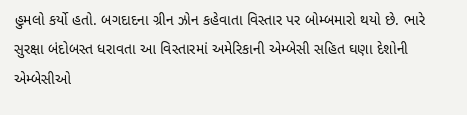હુમલો કર્યો હતો. બગદાદના ગ્રીન ઝોન કહેવાતા વિસ્તાર પર બોમ્બમારો થયો છે. ભારે સુરક્ષા બંદોબસ્ત ધરાવતા આ વિસ્તારમાં અમેરિકાની એમ્બેસી સહિત ઘણા દેશોની એમ્બેસીઓ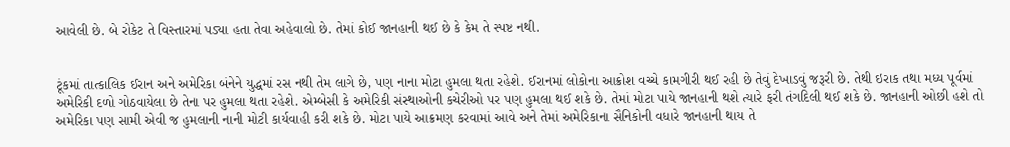આવેલી છે. બે રોકેટ તે વિસ્તારમાં પડ્યા હતા તેવા અહેવાલો છે. તેમાં કોઈ જાનહાની થઈ છે કે કેમ તે સ્પષ્ટ નથી.


ટૂંકમાં તાત્કાલિક ઈરાન અને અમેરિકા બંનેને યુદ્ધમાં રસ નથી તેમ લાગે છે, પણ નાના મોટા હુમલા થતા રહેશે. ઈરાનમાં લોકોના આક્રોશ વચ્ચે કામગીરી થઈ રહી છે તેવું દેખાડવું જરૂરી છે. તેથી ઇરાક તથા મધ્ય પૂર્વમાં અમેરિકી દળો ગોઠવાયેલા છે તેના પર હુમલા થતા રહેશે. એમ્બેસી કે અમેરિકી સંસ્થાઓની કચેરીઓ પર પણ હુમલા થઈ શકે છે. તેમાં મોટા પાયે જાનહાની થશે ત્યારે ફરી તંગદિલી થઈ શકે છે. જાનહાની ઓછી હશે તો અમેરિકા પણ સામી એવી જ હુમલાની નાની મોટી કાર્યવાહી કરી શકે છે. મોટા પાયે આક્રમણ કરવામાં આવે અને તેમાં અમેરિકાના સૈનિકોની વધારે જાનહાની થાય તે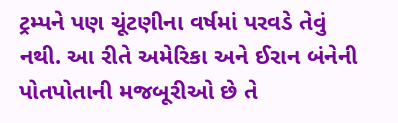ટ્રમ્પને પણ ચૂંટણીના વર્ષમાં પરવડે તેવું નથી. આ રીતે અમેરિકા અને ઈરાન બંનેની પોતપોતાની મજબૂરીઓ છે તે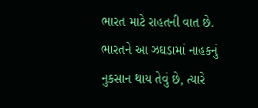ભારત માટે રાહતની વાત છે. ભારતને આ ઝઘડામાં નાહકનું નુકસાન થાય તેવું છે, ત્યારે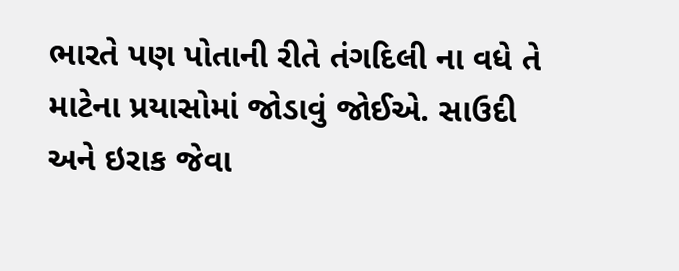ભારતે પણ પોતાની રીતે તંગદિલી ના વધે તે માટેના પ્રયાસોમાં જોડાવું જોઈએ. સાઉદી અને ઇરાક જેવા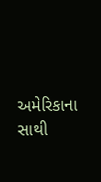અમેરિકાના સાથી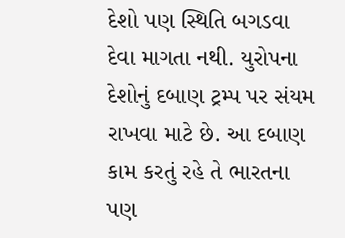દેશો પણ સ્થિતિ બગડવા દેવા માગતા નથી. યુરોપના દેશોનું દબાણ ટ્રમ્પ પર સંયમ રાખવા માટે છે. આ દબાણ કામ કરતું રહે તે ભારતના પણ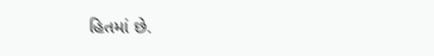હિતમાં છે.